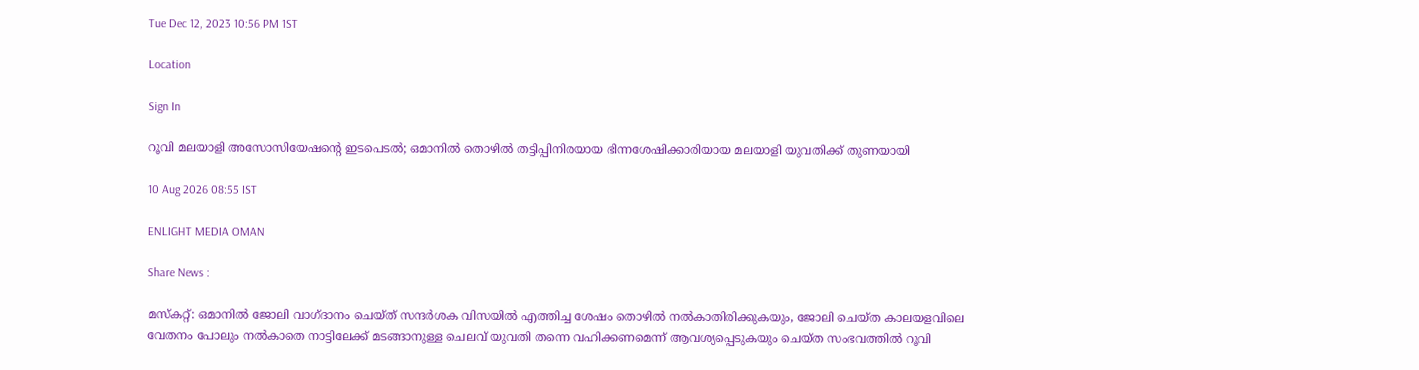Tue Dec 12, 2023 10:56 PM 1ST

Location

Sign In

റൂവി മലയാളി അസോസിയേഷന്റെ ഇടപെടൽ; ഒമാനിൽ തൊഴിൽ തട്ടിപ്പിനിരയായ ഭിന്നശേഷിക്കാരിയായ മലയാളി യുവതിക്ക് തുണയായി

10 Aug 2026 08:55 IST

ENLIGHT MEDIA OMAN

Share News :

മസ്കറ്റ്: ഒമാനിൽ ജോലി വാഗ്ദാനം ചെയ്ത് സന്ദർശക വിസയിൽ എത്തിച്ച ശേഷം തൊഴിൽ നൽകാതിരിക്കുകയും, ജോലി ചെയ്ത കാലയളവിലെ വേതനം പോലും നൽകാതെ നാട്ടിലേക്ക് മടങ്ങാനുള്ള ചെലവ് യുവതി തന്നെ വഹിക്കണമെന്ന് ആവശ്യപ്പെടുകയും ചെയ്ത സംഭവത്തിൽ റൂവി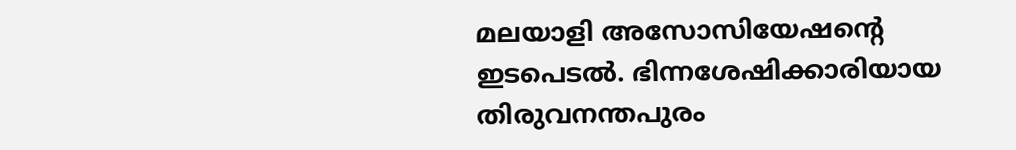മലയാളി അസോസിയേഷന്റെ ഇടപെടൽ. ഭിന്നശേഷിക്കാരിയായ തിരുവനന്തപുരം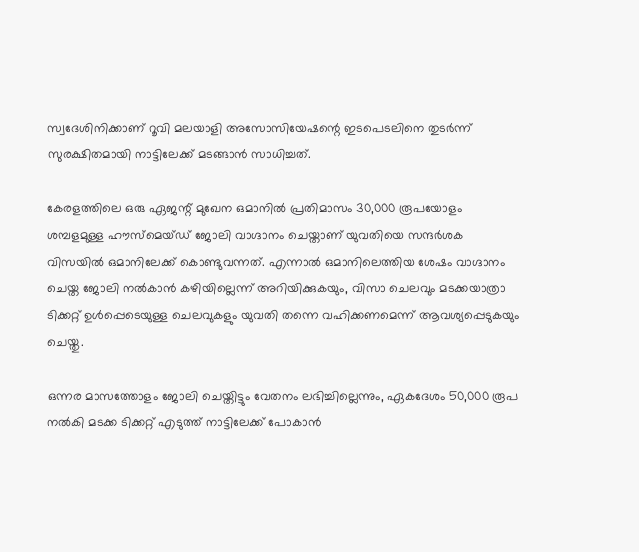സ്വദേശിനിക്കാണ് റൂവി മലയാളി അസോസിയേഷന്റെ ഇടപെടലിനെ തുടർന്ന് സുരക്ഷിതമായി നാട്ടിലേക്ക് മടങ്ങാൻ സാധിച്ചത്.

കേരളത്തിലെ ഒരു ഏജന്റ് മുഖേന ഒമാനിൽ പ്രതിമാസം 30,000 രൂപയോളം ശമ്പളമുള്ള ഹൗസ്‌മെയ്ഡ് ജോലി വാഗ്ദാനം ചെയ്താണ് യുവതിയെ സന്ദർശക വിസയിൽ ഒമാനിലേക്ക് കൊണ്ടുവന്നത്. എന്നാൽ ഒമാനിലെത്തിയ ശേഷം വാഗ്ദാനം ചെയ്ത ജോലി നൽകാൻ കഴിയില്ലെന്ന് അറിയിക്കുകയും, വിസാ ചെലവും മടക്കയാത്രാ ടിക്കറ്റ് ഉൾപ്പെടെയുള്ള ചെലവുകളും യുവതി തന്നെ വഹിക്കണമെന്ന് ആവശ്യപ്പെടുകയും ചെയ്തു.

ഒന്നര മാസത്തോളം ജോലി ചെയ്തിട്ടും വേതനം ലഭിച്ചില്ലെന്നും, ഏകദേശം 50,000 രൂപ നൽകി മടക്ക ടിക്കറ്റ് എടുത്ത് നാട്ടിലേക്ക് പോകാൻ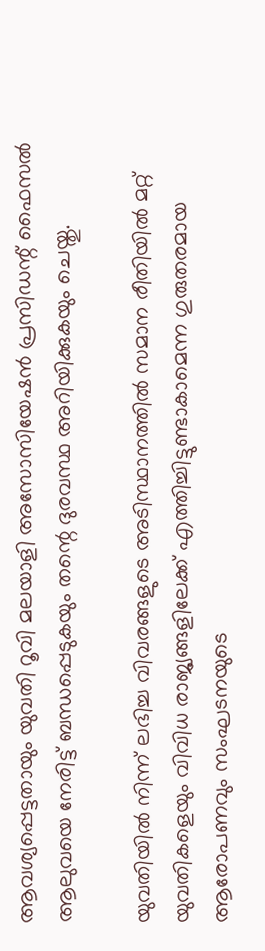ആവശ്യപ്പെട്ടതായും യുവതി റൂവി മലയാളി അസോസിയേഷൻ പ്രസിഡന്റ് ഫൈസൽ ആലുവയെ നേരിട്ട് ബന്ധപ്പെടുകയും തന്റെ ദുരവസ്ഥ അറിയിക്കുകയും ചെയ്തു.

യുവതിയിൽ നിന്ന് ലഭിച്ച വിവരങ്ങളുടെ അടിസ്ഥാനത്തിൽ സമാന രീതിയിൽ മറ്റ് യുവതികളെയും വിവിധ രാജ്യങ്ങളിലേക്ക് എത്തിച്ചിട്ടുണ്ടാകാമെന്ന ഗുരുതരമായ ആരോപണവും സംഘടനയുടെ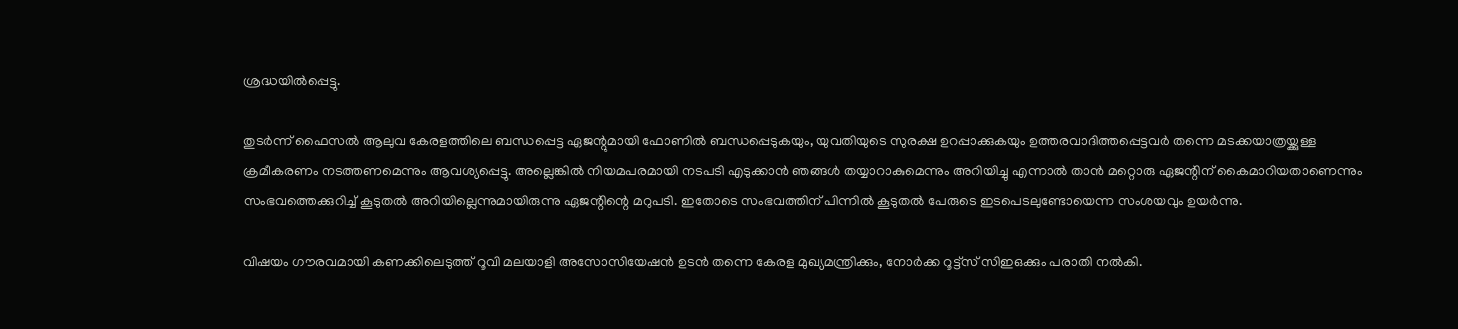ശ്രദ്ധയിൽപ്പെട്ടു.

തുടർന്ന് ഫൈസൽ ആലുവ കേരളത്തിലെ ബന്ധപ്പെട്ട ഏജന്റുമായി ഫോണിൽ ബന്ധപ്പെടുകയും, യുവതിയുടെ സുരക്ഷ ഉറപ്പാക്കുകയും ഉത്തരവാദിത്തപ്പെട്ടവർ തന്നെ മടക്കയാത്രയ്ക്കുള്ള ക്രമീകരണം നടത്തണമെന്നും ആവശ്യപ്പെട്ടു. അല്ലെങ്കിൽ നിയമപരമായി നടപടി എടുക്കാൻ ഞങ്ങൾ തയ്യാറാകുമെന്നും അറിയിച്ചു എന്നാൽ താൻ മറ്റൊരു ഏജന്റിന് കൈമാറിയതാണെന്നും സംഭവത്തെക്കുറിച്ച് കൂടുതൽ അറിയില്ലെന്നുമായിരുന്നു ഏജന്റിന്റെ മറുപടി. ഇതോടെ സംഭവത്തിന് പിന്നിൽ കൂടുതൽ പേരുടെ ഇടപെടലുണ്ടോയെന്ന സംശയവും ഉയർന്നു.

വിഷയം ഗൗരവമായി കണക്കിലെടുത്ത് റൂവി മലയാളി അസോസിയേഷൻ ഉടൻ തന്നെ കേരള മുഖ്യമന്ത്രിക്കും, നോർക്ക റൂട്ട്സ് സിഇഒക്കും പരാതി നൽകി.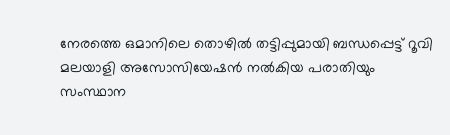നേരത്തെ ഒമാനിലെ തൊഴിൽ തട്ടിപ്പുമായി ബന്ധപ്പെട്ട് റൂവി മലയാളി അസോസിയേഷൻ നൽകിയ പരാതിയും സംസ്ഥാന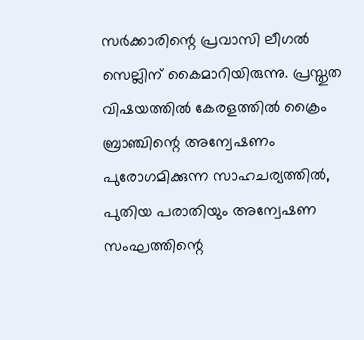സർക്കാരിന്റെ പ്രവാസി ലീഗൽ സെല്ലിന് കൈമാറിയിരുന്നു. പ്രസ്തുത വിഷയത്തിൽ കേരളത്തിൽ ക്രൈം ബ്രാഞ്ചിന്റെ അന്വേഷണം പുരോഗമിക്കുന്ന സാഹചര്യത്തിൽ, പുതിയ പരാതിയും അന്വേഷണ സംഘത്തിന്റെ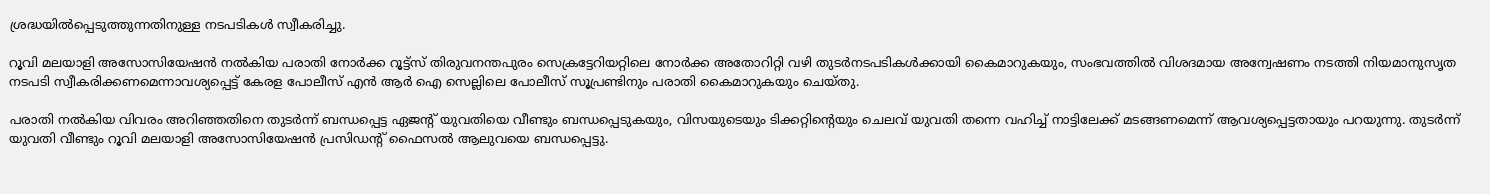ശ്രദ്ധയിൽപ്പെടുത്തുന്നതിനുള്ള നടപടികൾ സ്വീകരിച്ചു.

റൂവി മലയാളി അസോസിയേഷൻ നൽകിയ പരാതി നോർക്ക റൂട്ട്സ് തിരുവനന്തപുരം സെക്രട്ടേറിയറ്റിലെ നോർക്ക അതോറിറ്റി വഴി തുടർനടപടികൾക്കായി കൈമാറുകയും, സംഭവത്തിൽ വിശദമായ അന്വേഷണം നടത്തി നിയമാനുസൃത നടപടി സ്വീകരിക്കണമെന്നാവശ്യപ്പെട്ട് കേരള പോലീസ് എൻ ആർ ഐ സെല്ലിലെ പോലീസ് സൂപ്രണ്ടിനും പരാതി കൈമാറുകയും ചെയ്തു.

പരാതി നൽകിയ വിവരം അറിഞ്ഞതിനെ തുടർന്ന് ബന്ധപ്പെട്ട ഏജന്റ് യുവതിയെ വീണ്ടും ബന്ധപ്പെടുകയും, വിസയുടെയും ടിക്കറ്റിന്റെയും ചെലവ് യുവതി തന്നെ വഹിച്ച് നാട്ടിലേക്ക് മടങ്ങണമെന്ന് ആവശ്യപ്പെട്ടതായും പറയുന്നു. തുടർന്ന് യുവതി വീണ്ടും റൂവി മലയാളി അസോസിയേഷൻ പ്രസിഡന്റ് ഫൈസൽ ആലുവയെ ബന്ധപ്പെട്ടു.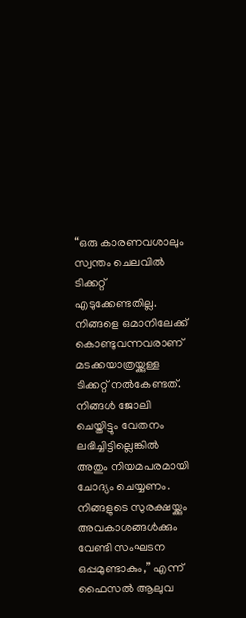“ഒരു കാരണവശാലും സ്വന്തം ചെലവിൽ ടിക്കറ്റ് എടുക്കേണ്ടതില്ല. നിങ്ങളെ ഒമാനിലേക്ക് കൊണ്ടുവന്നവരാണ് മടക്കയാത്രയ്ക്കുള്ള ടിക്കറ്റ് നൽകേണ്ടത്. നിങ്ങൾ ജോലി ചെയ്തിട്ടും വേതനം ലഭിച്ചിട്ടില്ലെങ്കിൽ അതും നിയമപരമായി ചോദ്യം ചെയ്യണം. നിങ്ങളുടെ സുരക്ഷയ്ക്കും അവകാശങ്ങൾക്കും വേണ്ടി സംഘടന ഒപ്പമുണ്ടാകും,” എന്ന് ഫൈസൽ ആലുവ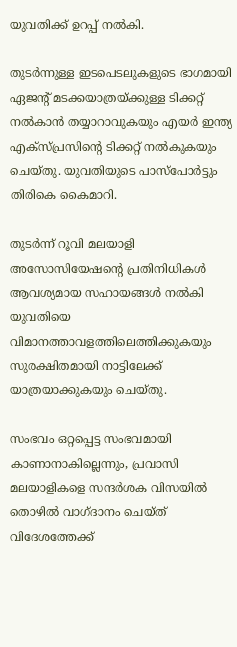യുവതിക്ക് ഉറപ്പ് നൽകി.

തുടർന്നുള്ള ഇടപെടലുകളുടെ ഭാഗമായി ഏജന്റ് മടക്കയാത്രയ്ക്കുള്ള ടിക്കറ്റ് നൽകാൻ തയ്യാറാവുകയും എയർ ഇന്ത്യ എക്സ്പ്രസിന്റെ ടിക്കറ്റ് നൽകുകയും ചെയ്തു. യുവതിയുടെ പാസ്‌പോർട്ടും തിരികെ കൈമാറി.

തുടർന്ന് റൂവി മലയാളി അസോസിയേഷൻ്റെ പ്രതിനിധികൾ ആവശ്യമായ സഹായങ്ങൾ നൽകി യുവതിയെ വിമാനത്താവളത്തിലെത്തിക്കുകയും സുരക്ഷിതമായി നാട്ടിലേക്ക് യാത്രയാക്കുകയും ചെയ്തു.

സംഭവം ഒറ്റപ്പെട്ട സംഭവമായി കാണാനാകില്ലെന്നും, പ്രവാസി മലയാളികളെ സന്ദർശക വിസയിൽ തൊഴിൽ വാഗ്ദാനം ചെയ്ത് വിദേശത്തേക്ക്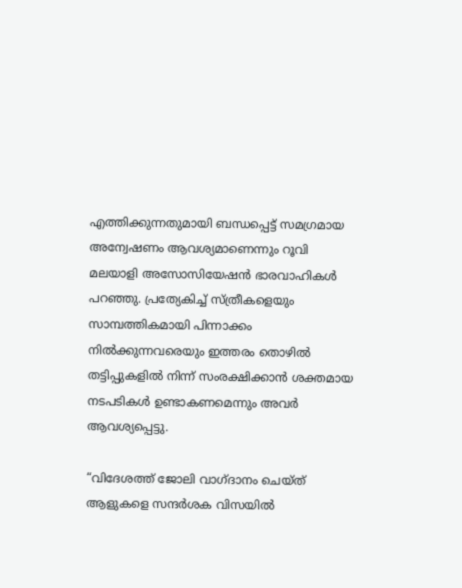എത്തിക്കുന്നതുമായി ബന്ധപ്പെട്ട് സമഗ്രമായ അന്വേഷണം ആവശ്യമാണെന്നും റൂവി മലയാളി അസോസിയേഷൻ ഭാരവാഹികൾ പറഞ്ഞു. പ്രത്യേകിച്ച് സ്ത്രീകളെയും സാമ്പത്തികമായി പിന്നാക്കം നിൽക്കുന്നവരെയും ഇത്തരം തൊഴിൽ തട്ടിപ്പുകളിൽ നിന്ന് സംരക്ഷിക്കാൻ ശക്തമായ നടപടികൾ ഉണ്ടാകണമെന്നും അവർ ആവശ്യപ്പെട്ടു.

“വിദേശത്ത് ജോലി വാഗ്ദാനം ചെയ്ത് ആളുകളെ സന്ദർശക വിസയിൽ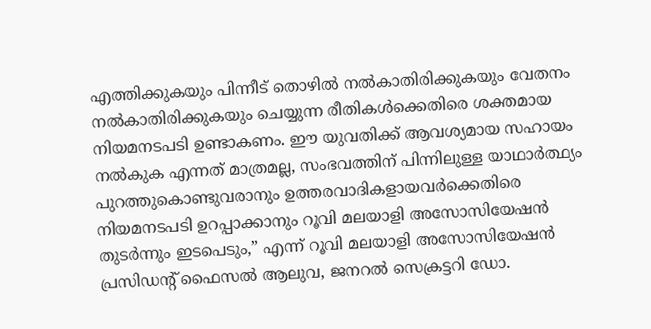എത്തിക്കുകയും പിന്നീട് തൊഴിൽ നൽകാതിരിക്കുകയും വേതനം നൽകാതിരിക്കുകയും ചെയ്യുന്ന രീതികൾക്കെതിരെ ശക്തമായ നിയമനടപടി ഉണ്ടാകണം. ഈ യുവതിക്ക് ആവശ്യമായ സഹായം നൽകുക എന്നത് മാത്രമല്ല, സംഭവത്തിന് പിന്നിലുള്ള യാഥാർത്ഥ്യം പുറത്തുകൊണ്ടുവരാനും ഉത്തരവാദികളായവർക്കെതിരെ നിയമനടപടി ഉറപ്പാക്കാനും റൂവി മലയാളി അസോസിയേഷൻ തുടർന്നും ഇടപെടും,” എന്ന് റൂവി മലയാളി അസോസിയേഷൻ പ്രസിഡന്റ് ഫൈസൽ ആലുവ, ജനറൽ സെക്രട്ടറി ഡോ.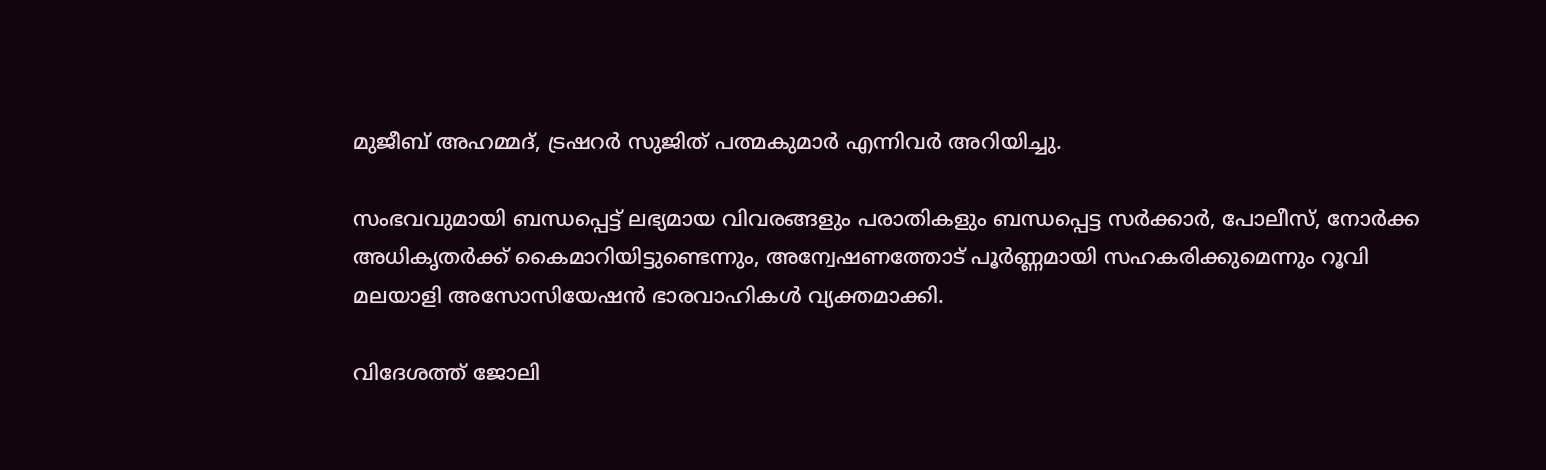മുജീബ് അഹമ്മദ്, ട്രഷറർ സുജിത് പത്മകുമാർ എന്നിവർ അറിയിച്ചു.

സംഭവവുമായി ബന്ധപ്പെട്ട് ലഭ്യമായ വിവരങ്ങളും പരാതികളും ബന്ധപ്പെട്ട സർക്കാർ, പോലീസ്, നോർക്ക അധികൃതർക്ക് കൈമാറിയിട്ടുണ്ടെന്നും, അന്വേഷണത്തോട് പൂർണ്ണമായി സഹകരിക്കുമെന്നും റൂവി മലയാളി അസോസിയേഷൻ ഭാരവാഹികൾ വ്യക്തമാക്കി.

വിദേശത്ത് ജോലി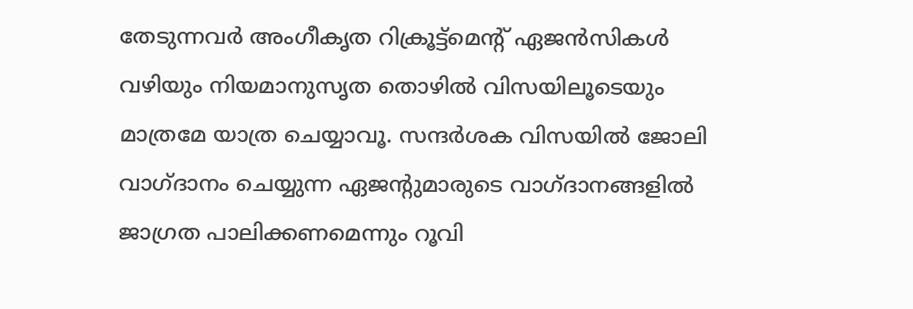തേടുന്നവർ അംഗീകൃത റിക്രൂട്ട്മെന്റ് ഏജൻസികൾ വഴിയും നിയമാനുസൃത തൊഴിൽ വിസയിലൂടെയും മാത്രമേ യാത്ര ചെയ്യാവൂ. സന്ദർശക വിസയിൽ ജോലി വാഗ്ദാനം ചെയ്യുന്ന ഏജന്റുമാരുടെ വാഗ്ദാനങ്ങളിൽ ജാഗ്രത പാലിക്കണമെന്നും റൂവി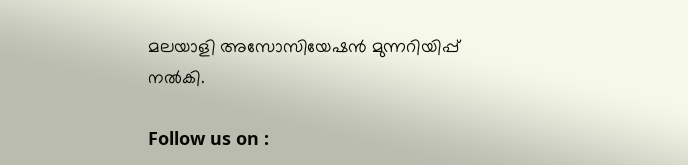മലയാളി അസോസിയേഷൻ മുന്നറിയിപ്പ് നൽകി.

Follow us on :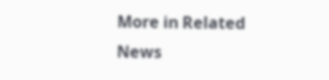More in Related News